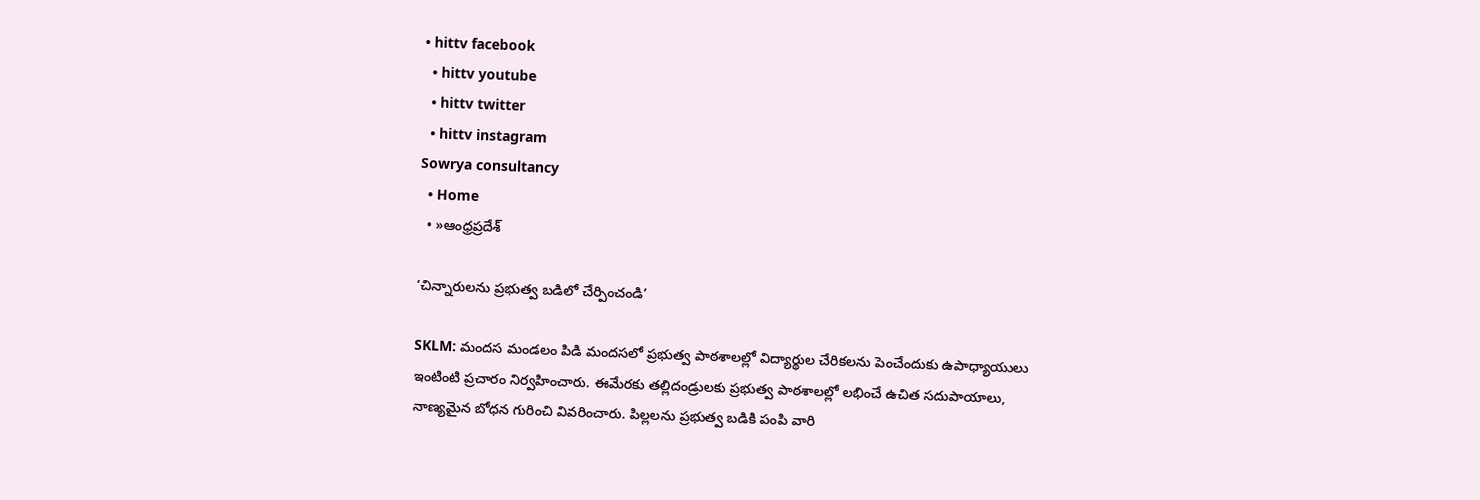• hittv facebook
  • hittv youtube
  • hittv twitter
  • hittv instagram
Sowrya consultancy
  • Home
  • »ఆంధ్రప్రదేశ్

‘చిన్నారులను ప్రభుత్వ బడిలో చేర్పించండి’

SKLM: మందస మండలం పిడి మందసలో ప్రభుత్వ పాఠశాలల్లో విద్యార్థుల చేరికలను పెంచేందుకు ఉపాధ్యాయులు ఇంటింటి ప్రచారం నిర్వహించారు. ఈమేరకు తల్లిదండ్రులకు ప్రభుత్వ పాఠశాలల్లో లభించే ఉచిత సదుపాయాలు, నాణ్యమైన బోధన గురించి వివరించారు. పిల్లలను ప్రభుత్వ బడికి పంపి వారి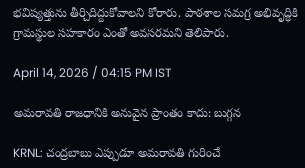భవిష్యత్తును తీర్చిదిద్దుకోవాలని కోరారు. పాఠశాల సమగ్ర అభివృద్ధికి గ్రామస్థుల సహకారం ఎంతో అవసరమని తెలిపారు.

April 14, 2026 / 04:15 PM IST

అమరావతి రాజధానికి అనువైన ప్రాంతం కాదు: బుగ్గన

KRNL: చంద్రబాబు ఎప్పుడూ అమరావతి గురించే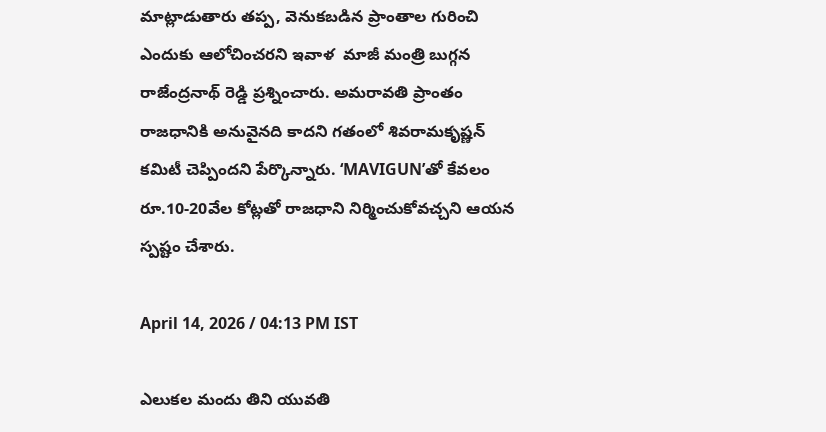మాట్లాడుతారు తప్ప, వెనుకబడిన ప్రాంతాల గురించి ఎందుకు ఆలోచించరని ఇవాళ  మాజీ మంత్రి బుగ్గన రాజేంద్రనాథ్ రెడ్డి ప్రశ్నించారు. అమరావతి ప్రాంతం రాజధానికి అనువైనది కాదని గతంలో శివరామకృష్ణన్ కమిటీ చెప్పిందని పేర్కొన్నారు. ‘MAVIGUN’తో కేవలం రూ.10-20వేల కోట్లతో రాజధాని నిర్మించుకోవచ్చని ఆయన స్పష్టం చేశారు.

April 14, 2026 / 04:13 PM IST

ఎలుకల మందు తిని యువతి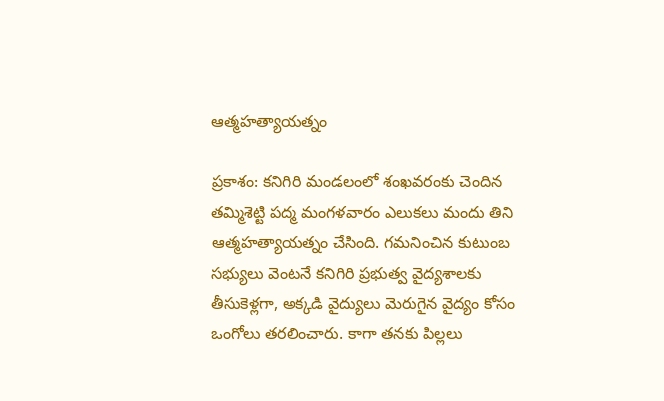ఆత్మహత్యాయత్నం

ప్రకాశం: కనిగిరి మండలంలో శంఖవరంకు చెందిన తమ్మిశెట్టి పద్మ మంగళవారం ఎలుకలు మందు తిని ఆత్మహత్యాయత్నం చేసింది. గమనించిన కుటుంబ సభ్యులు వెంటనే కనిగిరి ప్రభుత్వ వైద్యశాలకు తీసుకెళ్లగా, అక్కడి వైద్యులు మెరుగైన వైద్యం కోసం ఒంగోలు తరలించారు. కాగా తనకు పిల్లలు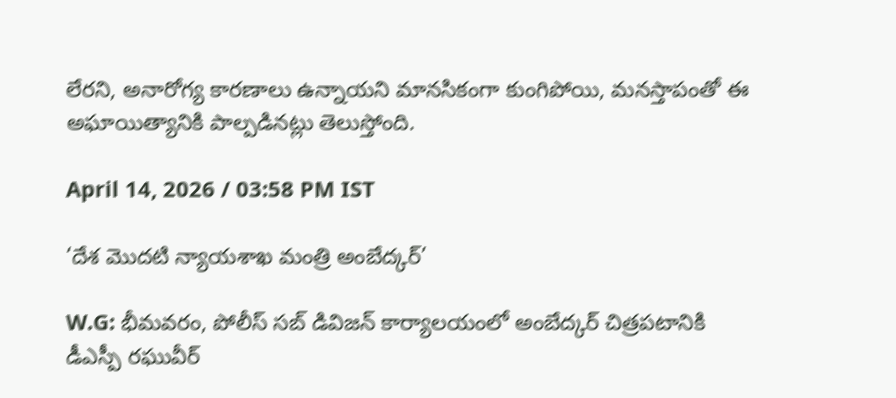లేరని, అనారోగ్య కారణాలు ఉన్నాయని మానసికంగా కుంగిపోయి, మనస్తాపంతో ఈ అఘాయిత్యానికి పాల్పడినట్లు తెలుస్తోంది.

April 14, 2026 / 03:58 PM IST

‘దేశ మొదటి న్యాయశాఖ మంత్రి అంబేద్కర్’

W.G: భీమవరం, పోలీస్ సబ్ డివిజన్ కార్యాలయంలో అంబేద్కర్ చిత్రపటానికి డీఎస్పీ రఘువీర్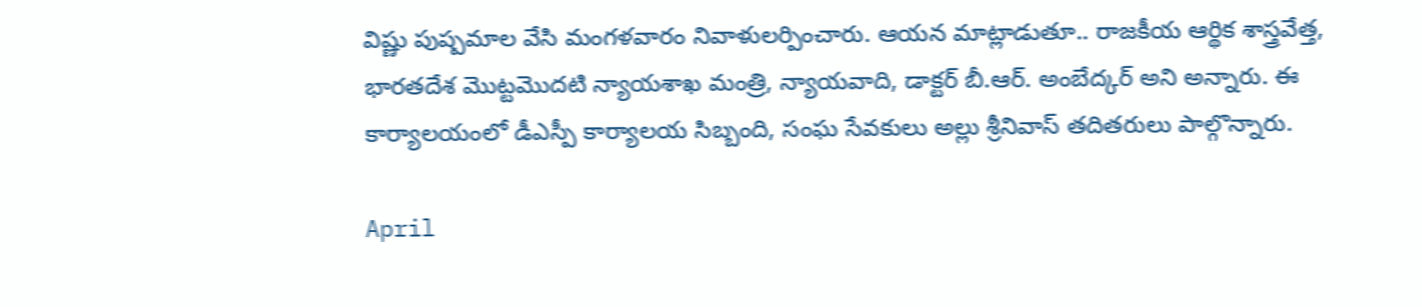విష్ణు పుష్పమాల వేసి మంగళవారం నివాళులర్పించారు. ఆయన మాట్లాడుతూ.. రాజకీయ ఆర్థిక శాస్త్రవేత్త, భారతదేశ మొట్టమొదటి న్యాయశాఖ మంత్రి, న్యాయవాది, డాక్టర్ బీ.ఆర్. అంబేద్కర్ అని అన్నారు. ఈ కార్యాలయంలో డీఎస్పీ కార్యాలయ సిబ్బంది, సంఘ సేవకులు అల్లు శ్రీనివాస్ తదితరులు పాల్గొన్నారు.

April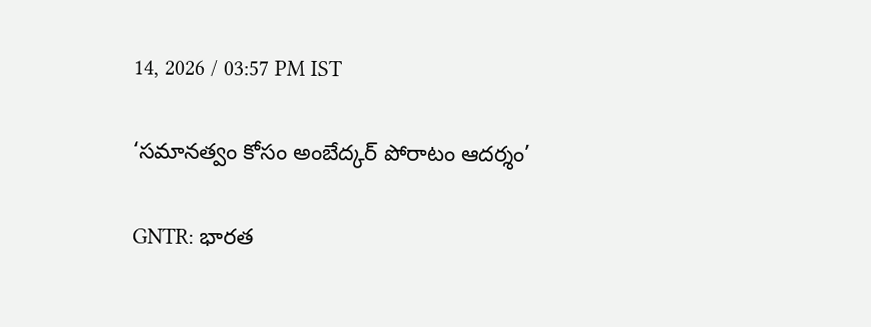14, 2026 / 03:57 PM IST

‘సమానత్వం కోసం అంబేద్కర్ పోరాటం ఆదర్శం’

GNTR: భారత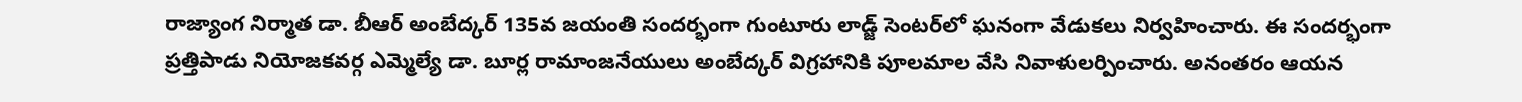రాజ్యాంగ నిర్మాత డా. బీఆర్ అంబేద్కర్ 135వ జయంతి సందర్భంగా గుంటూరు లాడ్జ్ సెంటర్‌లో ఘనంగా వేడుకలు నిర్వహించారు. ఈ సందర్భంగా ప్రత్తిపాడు నియోజకవర్గ ఎమ్మెల్యే డా. బూర్ల రామాంజనేయులు అంబేద్కర్ విగ్రహానికి పూలమాల వేసి నివాళులర్పించారు. అనంతరం ఆయన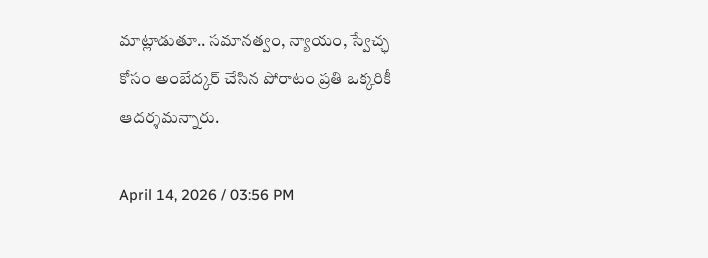మాట్లాడుతూ.. సమానత్వం, న్యాయం, స్వేచ్ఛ కోసం అంబేద్కర్ చేసిన పోరాటం ప్రతి ఒక్కరికీ ఆదర్శమన్నారు.

April 14, 2026 / 03:56 PM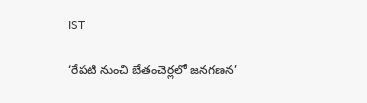IST

‘రేపటి నుంచి బేతంచెర్లలో జనగణన’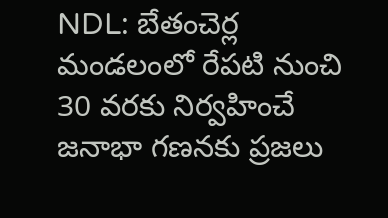NDL: బేతంచెర్ల మండలంలో రేపటి నుంచి 30 వరకు నిర్వహించే జనాభా గణనకు ప్రజలు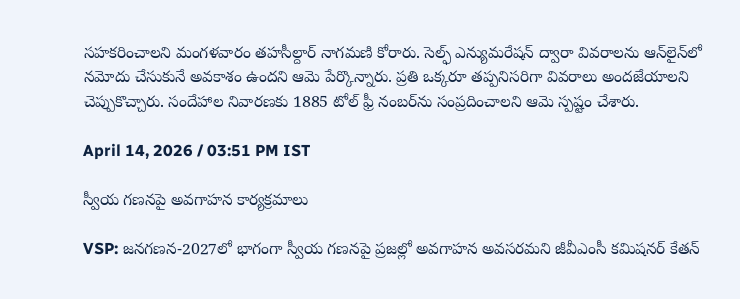సహకరించాలని మంగళవారం తహసీల్దార్ నాగమణి కోరారు. సెల్ఫ్ ఎన్యుమరేషన్ ద్వారా వివరాలను ఆన్‌లైన్‌లో నమోదు చేసుకునే అవకాశం ఉందని ఆమె పేర్కొన్నారు. ప్రతి ఒక్కరూ తప్పనిసరిగా వివరాలు అందజేయాలని చెప్పుకొచ్చారు. సందేహాల నివారణకు 1885 టోల్ ఫ్రీ నంబర్‌ను సంప్రదించాలని ఆమె స్పష్టం చేశారు.

April 14, 2026 / 03:51 PM IST

స్వీయ గణనపై అవగాహన కార్యక్రమాలు

VSP: జనగణన-2027లో భాగంగా స్వీయ గణనపై ప్రజల్లో అవగాహన అవసరమని జీవీఎంసీ కమిషనర్ కేతన్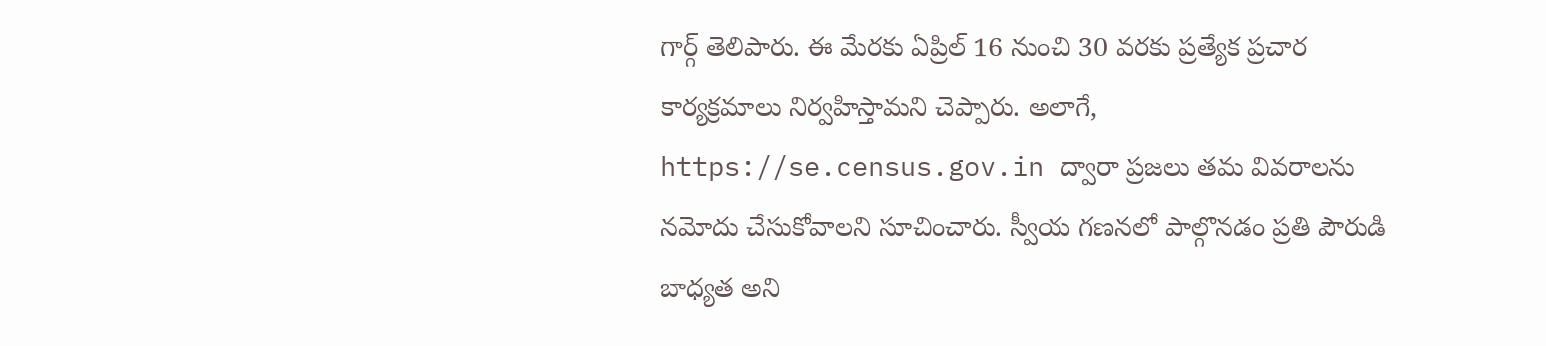గార్గ్ తెలిపారు. ఈ మేరకు ఏప్రిల్ 16 నుంచి 30 వరకు ప్రత్యేక ప్రచార కార్యక్రమాలు నిర్వహిస్తామని చెప్పారు. అలాగే, https://se.census.gov.in ద్వారా ప్రజలు తమ వివరాలను నమోదు చేసుకోవాలని సూచించారు. స్వీయ గణనలో పాల్గొనడం ప్రతి పౌరుడి బాధ్యత అని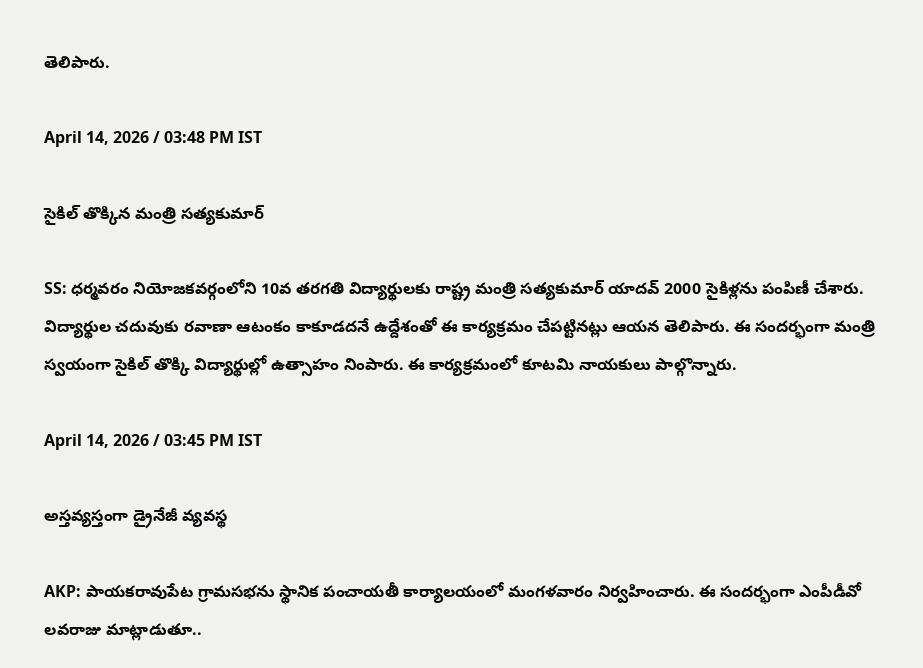తెలిపారు.

April 14, 2026 / 03:48 PM IST

సైకిల్ తొక్కిన మంత్రి సత్యకుమార్

SS: ధర్మవరం నియోజకవర్గంలోని 10వ తరగతి విద్యార్థులకు రాష్ట్ర మంత్రి సత్యకుమార్ యాదవ్ 2000 సైకిళ్లను పంపిణీ చేశారు. విద్యార్థుల చదువుకు రవాణా ఆటంకం కాకూడదనే ఉద్దేశంతో ఈ కార్యక్రమం చేపట్టినట్లు ఆయన తెలిపారు. ఈ సందర్భంగా మంత్రి స్వయంగా సైకిల్ తొక్కి విద్యార్థుల్లో ఉత్సాహం నింపారు. ఈ కార్యక్రమంలో కూటమి నాయకులు పాల్గొన్నారు.

April 14, 2026 / 03:45 PM IST

అస్తవ్యస్తంగా డ్రైనేజీ వ్యవస్థ

AKP: పాయకరావుపేట గ్రామసభను స్థానిక పంచాయతీ కార్యాలయంలో మంగళవారం నిర్వహించారు. ఈ సందర్భంగా ఎంపీడీవో లవరాజు మాట్లాడుతూ..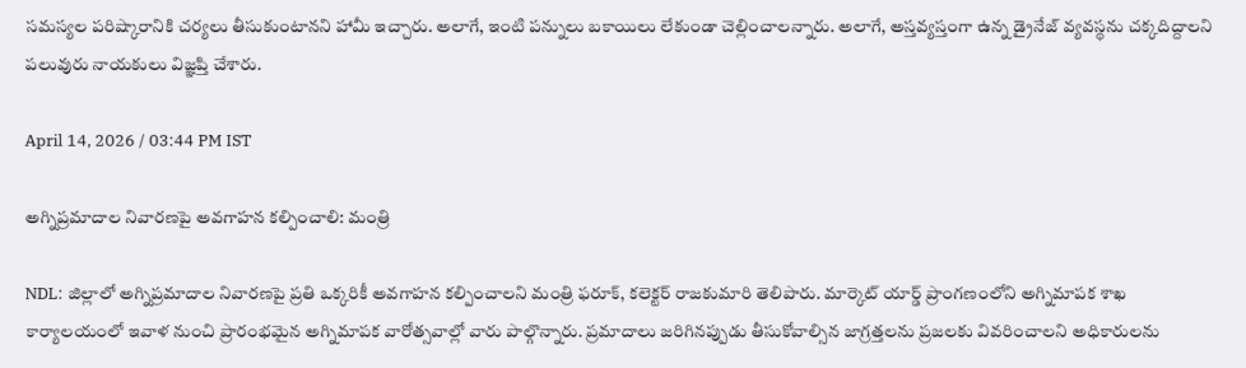సమస్యల పరిష్కారానికి చర్యలు తీసుకుంటానని హామీ ఇచ్చారు. అలాగే, ఇంటి పన్నులు బకాయిలు లేకుండా చెల్లించాలన్నారు. అలాగే, అస్తవ్యస్తంగా ఉన్న డ్రైనేజ్ వ్యవస్థను చక్కదిద్దాలని పలువురు నాయకులు విజ్ఞప్తి చేశారు.

April 14, 2026 / 03:44 PM IST

అగ్నిప్రమాదాల నివారణపై అవగాహన కల్పించాలి: మంత్రి

NDL: జిల్లాలో అగ్నిప్రమాదాల నివారణపై ప్రతి ఒక్కరికీ అవగాహన కల్పించాలని మంత్రి ఫరూక్, కలెక్టర్ రాజకుమారి తెలిపారు. మార్కెట్ యార్డ్ ప్రాంగణంలోని అగ్నిమాపక శాఖ కార్యాలయంలో ఇవాళ నుంచి ప్రారంభమైన అగ్నిమాపక వారోత్సవాల్లో వారు పాల్గొన్నారు. ప్రమాదాలు జరిగినప్పుడు తీసుకోవాల్సిన జాగ్రత్తలను ప్రజలకు వివరించాలని అధికారులను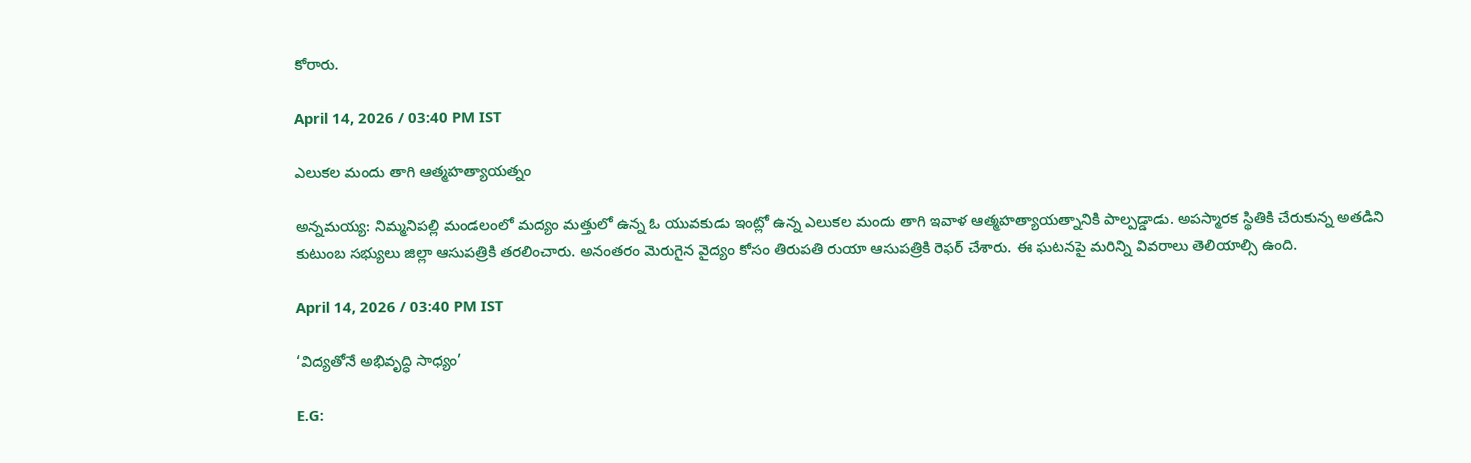కోరారు.

April 14, 2026 / 03:40 PM IST

ఎలుకల మందు తాగి ఆత్మహత్యాయత్నం

అన్నమయ్య: నిమ్మనిపల్లి మండలంలో మద్యం మత్తులో ఉన్న ఓ యువకుడు ఇంట్లో ఉన్న ఎలుకల మందు తాగి ఇవాళ ఆత్మహత్యాయత్నానికి పాల్పడ్డాడు. అపస్మారక స్థితికి చేరుకున్న అతడిని కుటుంబ సభ్యులు జిల్లా ఆసుపత్రికి తరలించారు. అనంతరం మెరుగైన వైద్యం కోసం తిరుపతి రుయా ఆసుపత్రికి రెఫర్ చేశారు. ఈ ఘటనపై మరిన్ని వివరాలు తెలియాల్సి ఉంది.

April 14, 2026 / 03:40 PM IST

‘విద్యతోనే అభివృద్ధి సాధ్యం’

E.G: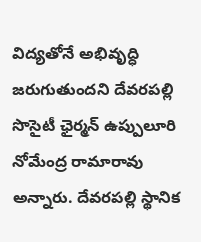విద్యతోనే అభివృద్ధి జరుగుతుందని దేవరపల్లి సొసైటీ ఛైర్మన్ ఉప్పులూరి నోమేంద్ర రామారావు అన్నారు. దేవరపల్లి స్థానిక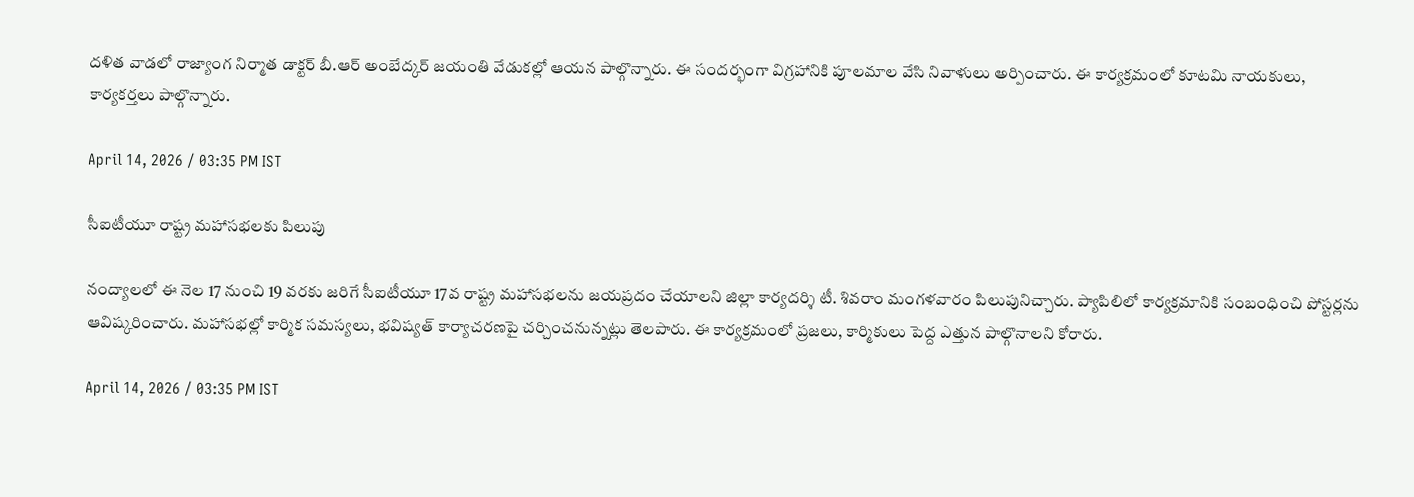దళిత వాడలో రాజ్యాంగ నిర్మాత డాక్టర్ బీ.ఆర్ అంబేద్కర్ జయంతి వేడుకల్లో ఆయన పాల్గొన్నారు. ఈ సందర్భంగా విగ్రహానికి పూలమాల వేసి నివాళులు అర్పించారు. ఈ కార్యక్రమంలో కూటమి నాయకులు, కార్యకర్తలు పాల్గొన్నారు.

April 14, 2026 / 03:35 PM IST

సీఐటీయూ రాష్ట్ర మహాసభలకు పిలుపు

నంద్యాలలో ఈ నెల 17 నుంచి 19 వరకు జరిగే సీఐటీయూ 17వ రాష్ట్ర మహాసభలను జయప్రదం చేయాలని జిల్లా కార్యదర్శి టీ. శివరాం మంగళవారం పిలుపునిచ్చారు. ప్యాపిలిలో కార్యక్రమానికి సంబంధించి పోస్టర్లను ఆవిష్కరించారు. మహాసభల్లో కార్మిక సమస్యలు, భవిష్యత్ కార్యాచరణపై చర్చించనున్నట్లు తెలపారు. ఈ కార్యక్రమంలో ప్రజలు, కార్మికులు పెద్ద ఎత్తున పాల్గొనాలని కోరారు.

April 14, 2026 / 03:35 PM IST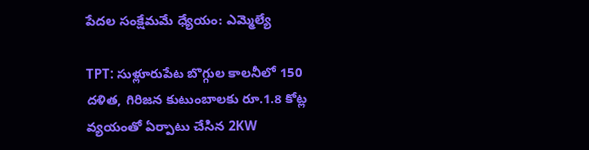పేదల సంక్షేమమే ధ్యేయం: ఎమ్మెల్యే

TPT: సుళ్లూరుపేట బొగ్గుల కాలనీలో 150 దళిత, గిరిజన కుటుంబాలకు రూ.1.8 కోట్ల వ్యయంతో ఏర్పాటు చేసిన 2KW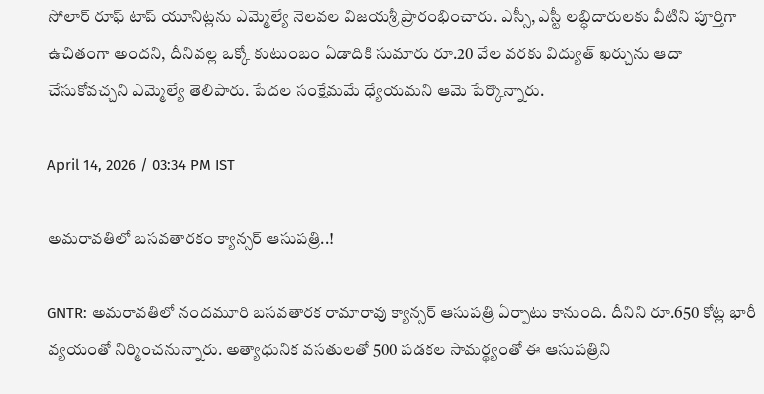సోలార్ రూఫ్ టాప్ యూనిట్లను ఎమ్మెల్యే నెలవల విజయశ్రీ ప్రారంభించారు. ఎస్సీ, ఎస్టీ లబ్ధిదారులకు వీటిని పూర్తిగా ఉచితంగా అందని, దీనివల్ల ఒక్కో కుటుంబం ఏడాదికి సుమారు రూ.20 వేల వరకు విద్యుత్ ఖర్చును ఆదా చేసుకోవచ్చని ఎమ్మెల్యే తెలిపారు. పేదల సంక్షేమమే ధ్యేయమని ఆమె పేర్కొన్నారు.

April 14, 2026 / 03:34 PM IST

అమరావతిలో బసవతారకం క్యాన్సర్ ఆసుపత్రి..!

GNTR: అమరావతిలో నందమూరి బసవతారక రామారావు క్యాన్సర్ ఆసుపత్రి ఏర్పాటు కానుంది. దీనిని రూ.650 కోట్ల భారీ వ్యయంతో నిర్మించనున్నారు. అత్యాధునిక వసతులతో 500 పడకల సామర్థ్యంతో ఈ ఆసుపత్రిని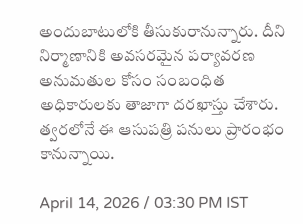అందుబాటులోకి తీసుకురానున్నారు. దీని నిర్మాణానికి అవసరమైన పర్యావరణ అనుమతుల కోసం సంబంధిత అధికారులకు తాజాగా దరఖాస్తు చేశారు. త్వరలోనే ఈ ఆసుపత్రి పనులు ప్రారంభం కానున్నాయి.

April 14, 2026 / 03:30 PM IST